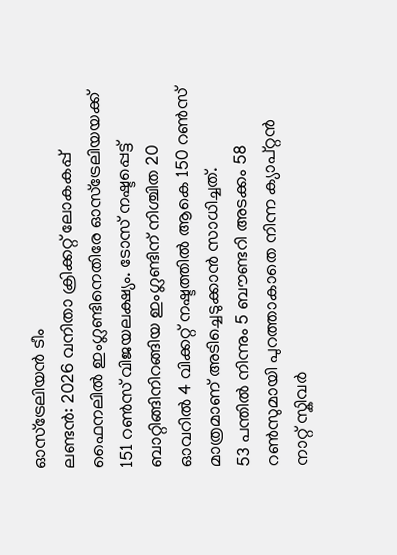ഓസ്ട്രേലിയൻ ടീം
ലണ്ടൻ: 2026 വനിതാ ക്രിക്കറ്റ് ലോകകപ്പ് ഫൈനലിൽ ഇംഗ്ലണ്ടിനെതിരേ ഓസ്ട്രേലിയയക്ക് 151 റൺസ് വിജയലക്ഷ്യം. ടോസ് നഷ്ടപ്പെട്ട് ബാറ്റിങ്ങിനിറങ്ങിയ ഇംഗ്ലണ്ടിന് നിശ്ചിത 20 ഓവറിൽ 4 വിക്കറ്റ് നഷ്ടത്തിൽ ആകെ 150 റൺസ് മാത്രമാണ് അടിച്ചെടുക്കാൻ സാധിച്ചത്.
53 പന്തിൽ നിന്നും 5 ബൗണ്ടറി അടക്കം 58 റൺസുമായി പുറത്താകാതെ നിന്ന ക്യാപ്റ്റൻ നാറ്റ് സ്കിവർ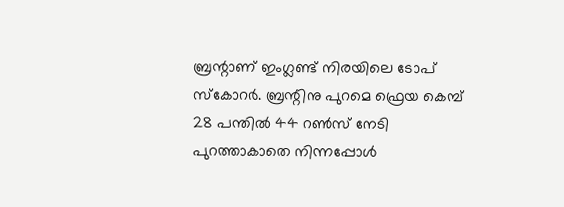ബ്രന്റാണ് ഇംഗ്ലണ്ട് നിരയിലെ ടോപ് സ്കോറർ. ബ്രന്റിനു പുറമെ ഫ്രെയ കെമ്പ് 28 പന്തിൽ 44 റൺസ് നേടി പുറത്താകാതെ നിന്നപ്പോൾ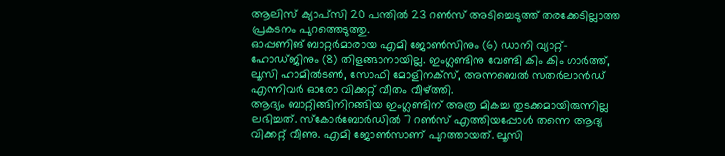ആലിസ് ക്യാപ്സി 20 പന്തിൽ 23 റൺസ് അടിച്ചെടുത്ത് തരക്കേടില്ലാത്ത പ്രകടനം പുറത്തെടുത്തു.
ഓപ്പണിങ് ബാറ്റർമാരായ എമി ജോൺസിനും (6) ഡാനി വ്യാറ്റ്-ഹോഡ്ജിനും (8) തിളങ്ങാനായില്ല. ഇംഗ്ലണ്ടിനു വേണ്ടി കിം കിം ഗാർത്ത്, ലൂസി ഹാമിൽടൺ, സോഫി മോളിനക്സ്, അന്നബെൽ സതർലാൻഡ് എന്നിവർ ഓരോ വിക്കറ്റ് വീതം വീഴ്ത്തി.
ആദ്യം ബാറ്റിങ്ങിനിറങ്ങിയ ഇംഗ്ലണ്ടിന് അത്ര മികച്ച തുടക്കമായിരുന്നില്ല ലഭിച്ചത്. സ്കോർബോർഡിൽ 7 റൺസ് എത്തിയപ്പോൾ തന്നെ ആദ്യ വിക്കറ്റ് വീണു. എമി ജോൺസാണ് പുറത്തായത്. ലൂസി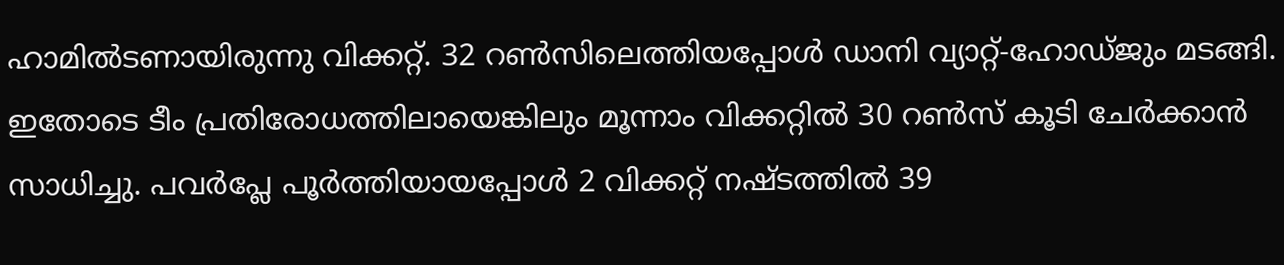ഹാമിൽടണായിരുന്നു വിക്കറ്റ്. 32 റൺസിലെത്തിയപ്പോൾ ഡാനി വ്യാറ്റ്-ഹോഡ്ജും മടങ്ങി.
ഇതോടെ ടീം പ്രതിരോധത്തിലായെങ്കിലും മൂന്നാം വിക്കറ്റിൽ 30 റൺസ് കൂടി ചേർക്കാൻ സാധിച്ചു. പവർപ്ലേ പൂർത്തിയായപ്പോൾ 2 വിക്കറ്റ് നഷ്ടത്തിൽ 39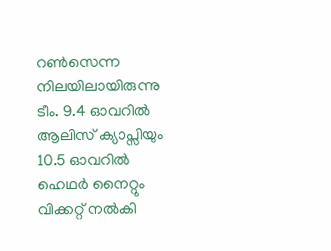റൺസെന്ന നിലയിലായിരുന്നു ടീം. 9.4 ഓവറിൽ ആലിസ് ക്യാപ്സിയും 10.5 ഓവറിൽ ഹെഥർ നൈറ്റും വിക്കറ്റ് നൽകി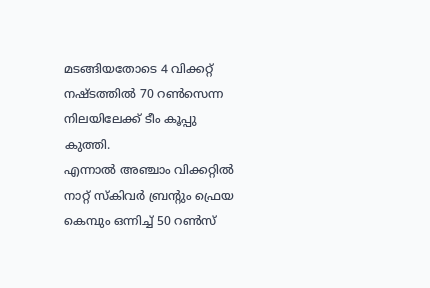മടങ്ങിയതോടെ 4 വിക്കറ്റ് നഷ്ടത്തിൽ 70 റൺസെന്ന നിലയിലേക്ക് ടീം കൂപ്പു കുത്തി.
എന്നാൽ അഞ്ചാം വിക്കറ്റിൽ നാറ്റ് സ്കിവർ ബ്രന്റും ഫ്രെയ കെമ്പും ഒന്നിച്ച് 50 റൺസ്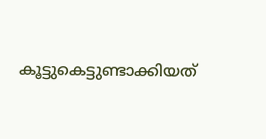കൂട്ടുകെട്ടുണ്ടാക്കിയത്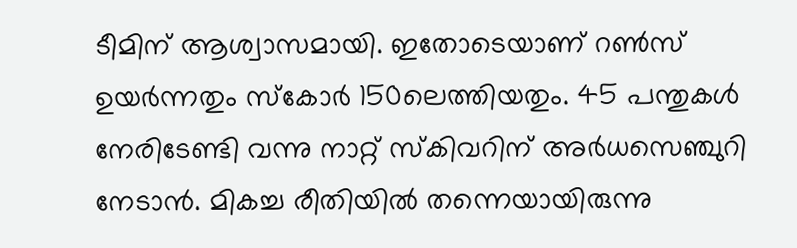ടീമിന് ആശ്വാസമായി. ഇതോടെയാണ് റൺസ് ഉയർന്നതും സ്കോർ 150ലെത്തിയതും. 45 പന്തുകൾ നേരിടേണ്ടി വന്നു നാറ്റ് സ്കിവറിന് അർധസെഞ്ചുറി നേടാൻ. മികച്ച രീതിയിൽ തന്നെയായിരുന്നു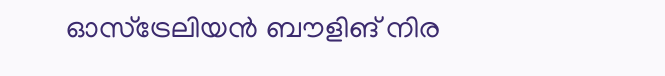ഓസ്ട്രേലിയൻ ബൗളിങ് നിര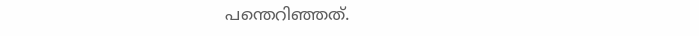പന്തെറിഞ്ഞത്.